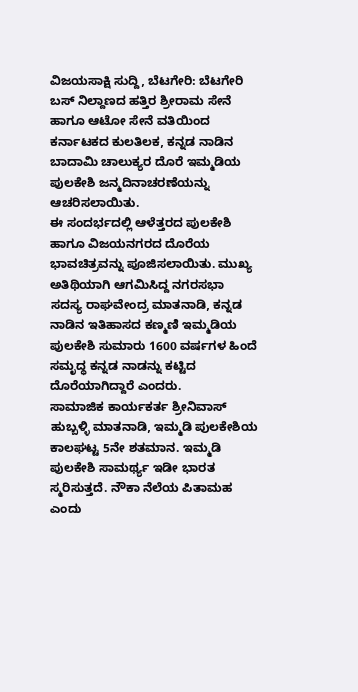ವಿಜಯಸಾಕ್ಷಿ ಸುದ್ದಿ, ಬೆಟಗೇರಿ: ಬೆಟಗೇರಿ ಬಸ್ ನಿಲ್ದಾಣದ ಹತ್ತಿರ ಶ್ರೀರಾಮ ಸೇನೆ ಹಾಗೂ ಆಟೋ ಸೇನೆ ವತಿಯಿಂದ ಕರ್ನಾಟಕದ ಕುಲತಿಲಕ, ಕನ್ನಡ ನಾಡಿನ ಬಾದಾಮಿ ಚಾಲುಕ್ಯರ ದೊರೆ ಇಮ್ಮಡಿಯ ಪುಲಕೇಶಿ ಜನ್ಮದಿನಾಚರಣೆಯನ್ನು ಆಚರಿಸಲಾಯಿತು.
ಈ ಸಂದರ್ಭದಲ್ಲಿ ಆಳೆತ್ತರದ ಪುಲಕೇಶಿ ಹಾಗೂ ವಿಜಯನಗರದ ದೊರೆಯ ಭಾವಚಿತ್ರವನ್ನು ಪೂಜಿಸಲಾಯಿತು. ಮುಖ್ಯ ಅತಿಥಿಯಾಗಿ ಆಗಮಿಸಿದ್ದ ನಗರಸಭಾ ಸದಸ್ಯ ರಾಘವೇಂದ್ರ ಮಾತನಾಡಿ, ಕನ್ನಡ ನಾಡಿನ ಇತಿಹಾಸದ ಕಣ್ಮಣಿ ಇಮ್ಮಡಿಯ ಪುಲಕೇಶಿ ಸುಮಾರು 1600 ವರ್ಷಗಳ ಹಿಂದೆ ಸಮೃದ್ಧ ಕನ್ನಡ ನಾಡನ್ನು ಕಟ್ಟಿದ ದೊರೆಯಾಗಿದ್ದಾರೆ ಎಂದರು.
ಸಾಮಾಜಿಕ ಕಾರ್ಯಕರ್ತ ಶ್ರೀನಿವಾಸ್ ಹುಬ್ಬಳ್ಳಿ ಮಾತನಾಡಿ, ಇಮ್ಮಡಿ ಪುಲಕೇಶಿಯ ಕಾಲಘಟ್ಟ 5ನೇ ಶತಮಾನ. ಇಮ್ಮಡಿ ಪುಲಕೇಶಿ ಸಾಮರ್ಥ್ಯ ಇಡೀ ಭಾರತ ಸ್ಮರಿಸುತ್ತದೆ. ನೌಕಾ ನೆಲೆಯ ಪಿತಾಮಹ ಎಂದು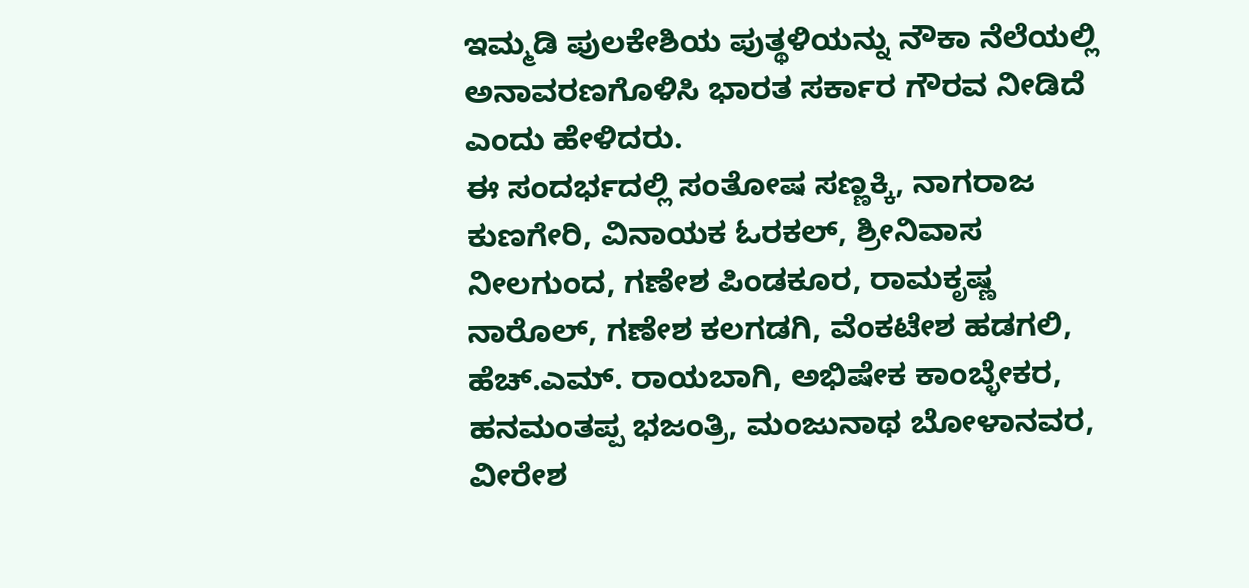ಇಮ್ಮಡಿ ಪುಲಕೇಶಿಯ ಪುತ್ಥಳಿಯನ್ನು ನೌಕಾ ನೆಲೆಯಲ್ಲಿ ಅನಾವರಣಗೊಳಿಸಿ ಭಾರತ ಸರ್ಕಾರ ಗೌರವ ನೀಡಿದೆ ಎಂದು ಹೇಳಿದರು.
ಈ ಸಂದರ್ಭದಲ್ಲಿ ಸಂತೋಷ ಸಣ್ಣಕ್ಕಿ, ನಾಗರಾಜ ಕುಣಗೇರಿ, ವಿನಾಯಕ ಓರಕಲ್, ಶ್ರೀನಿವಾಸ ನೀಲಗುಂದ, ಗಣೇಶ ಪಿಂಡಕೂರ, ರಾಮಕೃಷ್ಣ ನಾರೊಲ್, ಗಣೇಶ ಕಲಗಡಗಿ, ವೆಂಕಟೇಶ ಹಡಗಲಿ, ಹೆಚ್.ಎಮ್. ರಾಯಬಾಗಿ, ಅಭಿಷೇಕ ಕಾಂಬ್ಳೇಕರ, ಹನಮಂತಪ್ಪ ಭಜಂತ್ರಿ, ಮಂಜುನಾಥ ಬೋಳಾನವರ, ವೀರೇಶ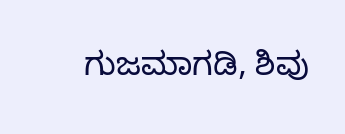ಗುಜಮಾಗಡಿ, ಶಿವು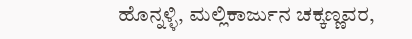ಹೊನ್ನಳ್ಳಿ, ಮಲ್ಲಿಕಾರ್ಜುನ ಚಕ್ಕಣ್ಣವರ,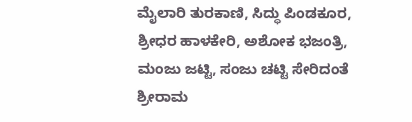ಮೈಲಾರಿ ತುರಕಾಣಿ, ಸಿದ್ಧು ಪಿಂಡಕೂರ, ಶ್ರೀಧರ ಹಾಳಕೇರಿ, ಅಶೋಕ ಭಜಂತ್ರಿ, ಮಂಜು ಜಟ್ಟಿ, ಸಂಜು ಚಟ್ಟಿ ಸೇರಿದಂತೆ ಶ್ರೀರಾಮ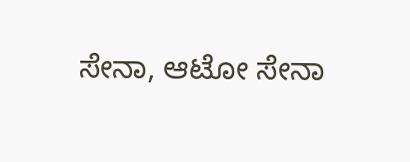ಸೇನಾ, ಆಟೋ ಸೇನಾ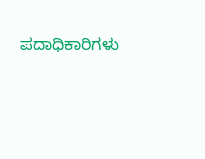ಪದಾಧಿಕಾರಿಗಳು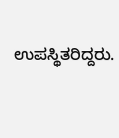ಉಪಸ್ಥಿತರಿದ್ದರು.